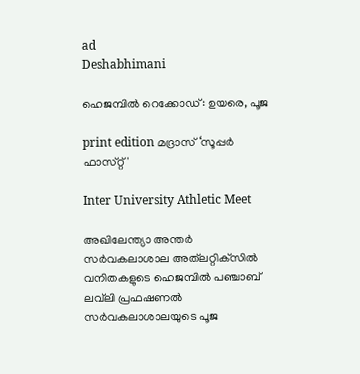ad
Deshabhimani

ഹെജമ്പിൽ റെക്കോഡ്: ഉയരെ, പൂജ

print edition മദ്രാസ്‌ ‘സൂപ്പർ ഫാസ്‌റ്റ്‌'

Inter University Athletic Meet

അഖിലേന്ത്യാ അന്തർ സർവകലാശാല അത്‌ലറ്റിക്‌സിൽ വനിതകളുടെ ഹെജമ്പിൽ പഞ്ചാബ്‌ ലവ്‌ലി പ്രഫഷണൽ
സർവകലാശാലയുടെ പൂജ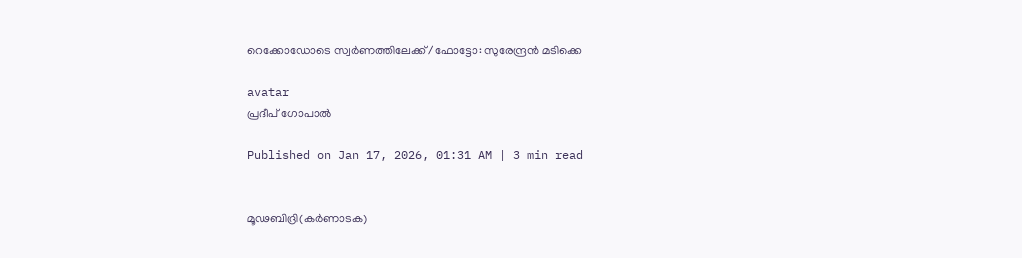റെക്കോഡോടെ സ്വർണത്തിലേക്ക് /ഫോട്ടോ: സുരേന്ദ്രൻ മടിക്കെ

avatar
പ്രദീപ്‌ ഗോപാൽ

Published on Jan 17, 2026, 01:31 AM | 3 min read


മൂഢബിദ്രി(കർണാടക)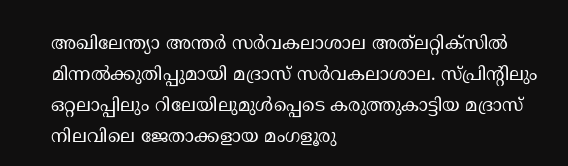അഖിലേന്ത്യാ അന്തർ സർവകലാശാല അത്‌ലറ്റിക്‌സിൽ മിന്നൽക്കുതിപ്പുമായി മദ്രാസ്‌ സർവകലാശാല. സ്‌പ്രിന്റിലും ഒറ്റലാപ്പിലും റിലേയിലുമുൾപ്പെടെ കരുത്തുകാട്ടിയ മദ്രാസ്‌ നിലവിലെ ജേതാക്കളായ മംഗളൂരു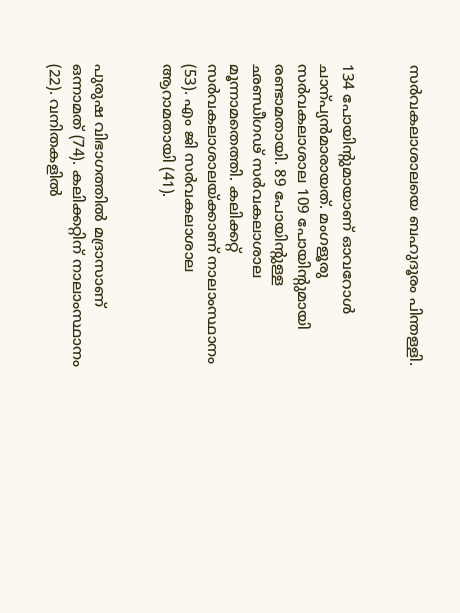സർവകലാശാലയെ ബഹുദൂരം പിന്തള്ളി.


134 പോയിന്റുമായാണ്‌ ഓവറോൾ ചാന്പ്യൻമാരായത്‌. മംഗളൂരു സർവകലാശാല 109 പോയിന്റുമായി രണ്ടാമതായി. 89 പോയിന്റുള്ള ഛണ്ഡീഗഢ്‌ സർവകലാശാല മൂന്നാമതെത്തി. കലിക്കറ്റ്‌ സർവകലാശാലയ്‌ക്കാണ്‌ നാലാംസ്ഥാനം (53). എം ജി സർവകലാശാല ആറാമതായി (41).


പുരുഷ വിഭാഗത്തിൽ മദ്രാസാണ്‌ ഒന്നാമത്‌ (74). കലിക്കറ്റിന്‌ നാലാംസ്ഥാനം (22). വനിതകളിൽ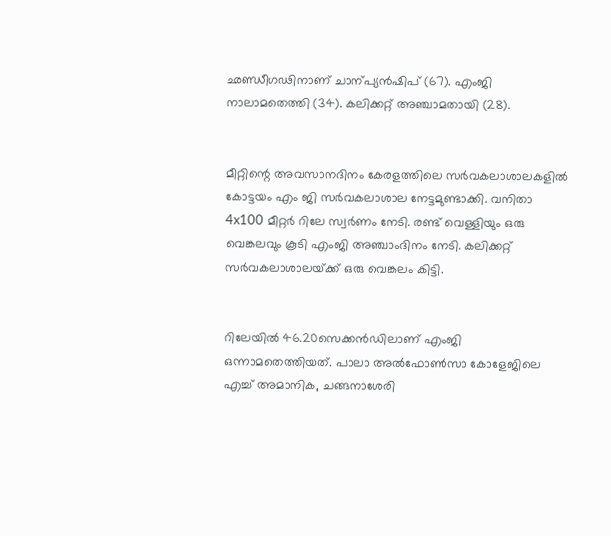ഛണ്ഡീഗഢിനാണ്‌ ചാന്പ്യൻഷിപ്‌ (67). എംജി നാലാമതെത്തി (34). കലിക്കറ്റ്‌ അഞ്ചാമതായി (28).


മീറ്റിന്റെ അവസാനദിനം കേരളത്തിലെ സർവകലാശാലകളിൽ കോട്ടയം എം ജി സർവകലാശാല നേട്ടമുണ്ടാക്കി. വനിതാ 4x100 മീറ്റർ റിലേ സ്വർണം നേടി. രണ്ട്‌ വെള്ളിയും ഒരു വെങ്കലവും കൂടി എംജി അഞ്ചാംദിനം നേടി. കലിക്കറ്റ്‌ സർവകലാശാലയ്‌ക്ക്‌ ഒരു വെങ്കലം കിട്ടി.


റിലേയിൽ 46.20സെക്കൻഡിലാണ് എംജി ഒന്നാമതെത്തിയത്‌. പാലാ അൽഫോൺസാ കോളേജിലെ എച്ച്‌ അമാനിക, ചങ്ങനാശേരി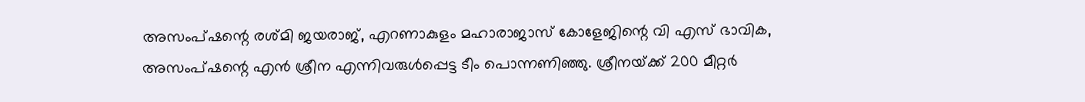അസംപ്‌ഷന്റെ രശ്‌മി ജയരാജ്‌, എറണാകുളം മഹാരാജാസ്‌ കോളേജിന്റെ വി എസ്‌ ഭാവിക, അസംപ്‌ഷന്റെ എൻ ശ്രീന എന്നിവരുൾപ്പെട്ട ടീം പൊന്നണിഞ്ഞു. ശ്രീനയ്‌ക്ക്‌ 200 മീറ്റർ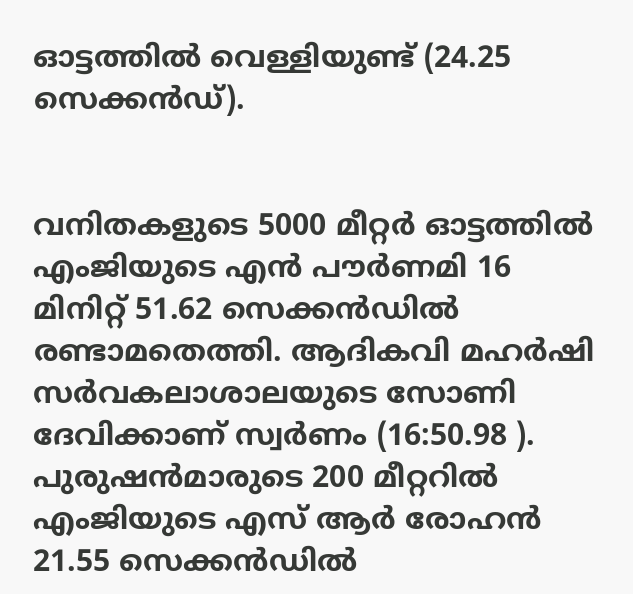ഓട്ടത്തിൽ വെള്ളിയുണ്ട്‌ (24.25 സെക്കൻഡ്‌).


വനിതകളുടെ 5000 മീറ്റർ ഓട്ടത്തിൽ എംജിയുടെ എൻ പ‍ൗർണമി 16 മിനിറ്റ്‌ 51.62 സെക്കൻഡിൽ രണ്ടാമതെത്തി. ആദികവി മഹർഷി സർവകലാശാലയുടെ സോണി ദേവിക്കാണ്‌ സ്വർണം (16:50.98 ). പുരുഷൻമാരുടെ 200 മീറ്ററിൽ എംജിയുടെ എസ്‌ ആർ രോഹൻ 21.55 സെക്കൻഡിൽ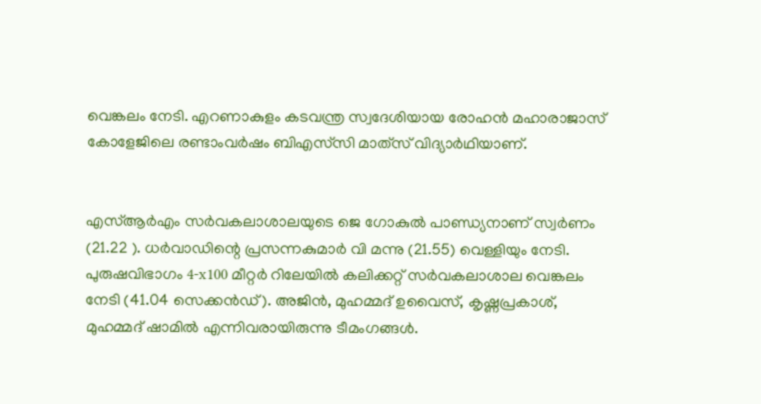വെങ്കലം നേടി. എറണാകുളം കടവന്ത്ര സ്വദേശിയായ രോഹൻ മഹാരാജാസ്‌ കോളേജിലെ രണ്ടാംവർഷം ബിഎസ്‌സി മാത്‌സ്‌ വിദ്യാർഥിയാണ്‌.


എസ്‌ആർഎം സർവകലാശാലയുടെ ജെ ഗോകുൽ പാണ്ഡ്യനാണ്‌ സ്വർണം (21.22 ). ധർവാഡിന്റെ പ്രസന്നകുമാർ വി മന്നു (21.55) വെള്ളിയും നേടി. പുരുഷവിഭാഗം 4-x100 മീറ്റര്‍ റിലേയില്‍ കലിക്കറ്റ് സര്‍വകലാശാല വെങ്കലം നേടി (41.04 സെക്കൻഡ്‌). അജിന്‍, മുഹമ്മദ് ഉവൈസ്, കൃഷ്ണപ്രകാശ്, മുഹമ്മദ് ഷാമില്‍ എന്നിവരായിരുന്നു ടീമംഗങ്ങള്‍.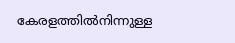കേരളത്തിൽനിന്നുള്ള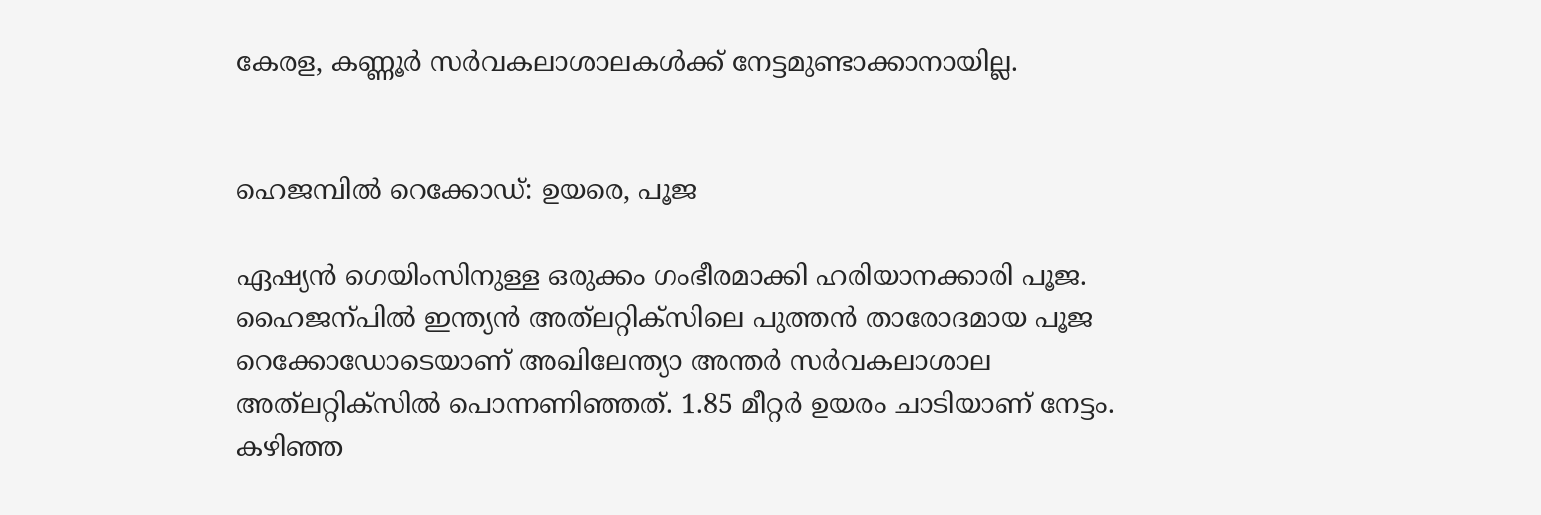കേരള, കണ്ണൂ‍ർ സർവകലാശാലകൾക്ക്‌ നേട്ടമുണ്ടാക്കാനായില്ല.


ഹെജമ്പിൽ റെക്കോഡ്: ഉയരെ, പൂജ

ഏഷ്യൻ ഗെയിംസിനുള്ള ഒരുക്കം ഗംഭീരമാക്കി ഹരിയാനക്കാരി പൂജ. ഹൈജന്പിൽ ഇന്ത്യൻ അത്‌ലറ്റിക്‌സിലെ പുത്തൻ താരോദമായ പൂജ റെക്കോഡോടെയാണ്‌ അഖിലേന്ത്യാ അന്തർ സർവകലാശാല അത്‌ലറ്റിക്‌സിൽ പൊന്നണിഞ്ഞത്‌. 1.85 മീറ്റർ ഉയരം ചാടിയാണ്‌ നേട്ടം. കഴിഞ്ഞ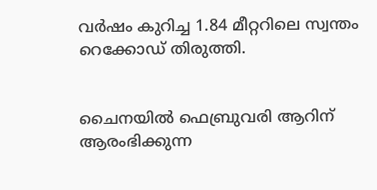വർഷം കുറിച്ച 1.84 മീറ്ററിലെ സ്വന്തം റെക്കോഡ്‌ തിരുത്തി.


ചൈനയിൽ ഫെബ്രുവരി ആറിന്‌ ആരംഭിക്കുന്ന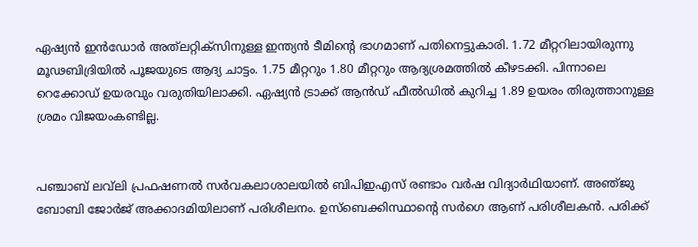ഏഷ്യൻ ഇൻഡോർ അത്‌ലറ്റിക്‌സിനുള്ള ഇന്ത്യൻ ടീമിന്റെ ഭാഗമാണ്‌ പതിനെട്ടുകാരി. 1.72 മീറ്ററിലായിരുന്നു മൂഢബിദ്രിയിൽ പൂജയുടെ ആദ്യ ചാട്ടം. 1.75 മീറ്ററും 1.80 മീറ്ററും ആദ്യശ്രമത്തിൽ കീഴടക്കി. പിന്നാലെ റെക്കോഡ്‌ ഉയരവും വരുതിയിലാക്കി. ഏഷ്യൻ ട്രാക്ക്‌ ആൻഡ്‌ ഫീൽഡിൽ കുറിച്ച 1.89 ഉയരം തിരുത്താനുള്ള ശ്രമം വിജയംകണ്ടില്ല.


പഞ്ചാബ്‌ ലവ്‌ലി പ്രഫഷണൽ സർവകലാശാലയിൽ ബിപിഇഎസ്‌ രണ്ടാം വർഷ വിദ്യാർഥിയാണ്‌. അഞ്‌ജു ബോബി ജോർജ്‌ അക്കാദമിയിലാണ്‌ പരിശീലനം. ഉസ്‌ബെക്കിസ്ഥാന്റെ സർഗെ ആണ്‌ പരിശീലകൻ. പരിക്ക്‌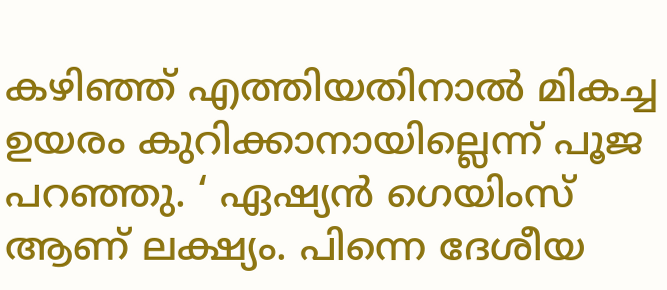കഴിഞ്ഞ്‌ എത്തിയതിനാൽ മികച്ച ഉയരം കുറിക്കാനായില്ലെന്ന്‌ പൂജ പറഞ്ഞു. ‘ ഏഷ്യൻ ഗെയിംസ്‌ ആണ്‌ ലക്ഷ്യം. പിന്നെ ദേശീയ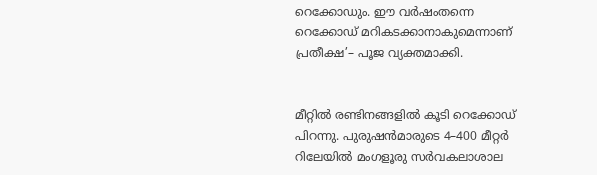റെക്കോഡും. ഇ‍ൗ വർഷംതന്നെ റെക്കോഡ്‌ മറികടക്കാനാകുമെന്നാണ്‌ പ്രതീക്ഷ’– പൂജ വ്യക്തമാക്കി.


മീറ്റിൽ രണ്ടിനങ്ങളിൽ കൂടി റെക്കോഡ്‌ പിറന്നു. പുരുഷൻമാരുടെ 4–400 മീറ്റർ റിലേയിൽ മംഗളൂരു സർവകലാശാല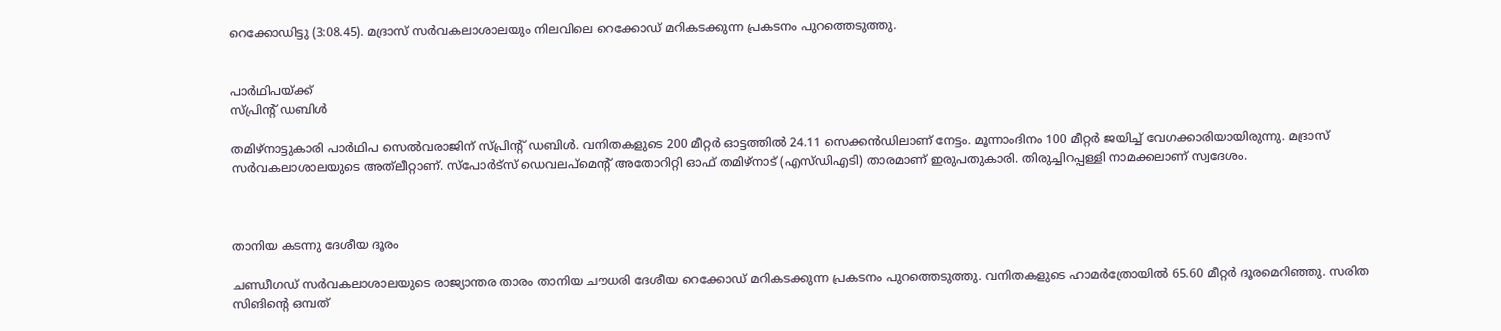റെക്കോഡിട്ടു (3:08.45). മദ്രാസ്‌ സർവകലാശാലയും നിലവിലെ റെക്കോഡ്‌ മറികടക്കുന്ന പ്രകടനം പുറത്തെടുത്തു.


പാർഥിപയ്‌ക്ക്‌
സ്‌പ്രിന്റ്‌ ഡബിൾ

തമിഴ്‌നാട്ടുകാരി പാർഥിപ സെൽവരാജിന്‌ സ്‌പ്രിന്റ്‌ ഡബിൾ. വനിതകളുടെ 200 മീറ്റർ ഓട്ടത്തിൽ 24.11 സെക്കൻഡിലാണ്‌ നേട്ടം. മൂ‍ന്നാംദിനം 100 മീറ്റർ ജയിച്ച്‌ വേഗക്കാരിയായിരുന്നു. മദ്രാസ്‌ സർവകലാശാലയുടെ അത്‌ലീറ്റാണ്. സ്‌പോർട്‌സ്‌ ഡെവലപ്‌മെന്റ്‌ അതോറിറ്റി ഓഫ്‌ തമിഴ്‌നാട്‌ (എസ്‌ഡിഎടി) താരമാണ് ഇരുപതുകാരി. തിരുച്ചിറപ്പള്ളി നാമക്കലാണ്‌ സ്വദേശം.



താനിയ കടന്നു ദേശീയ ദൂരം

ചണ്ഡീഗഡ് സര്‍വകലാശാലയുടെ രാജ്യാന്തര താരം താനിയ ചൗധരി ദേശീയ റെക്കോഡ് മറികടക്കുന്ന പ്രകടനം പുറത്തെടുത്തു. വനിതകളുടെ ഹാമര്‍ത്രോയില്‍ 65.60 മീറ്റര്‍ ദൂരമെറിഞ്ഞു. സരിത സിങിന്റെ ഒമ്പത്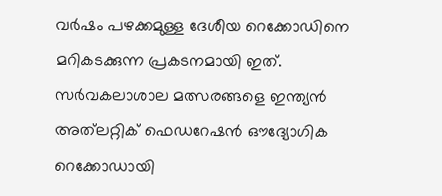വര്‍ഷം പഴക്കമുള്ള ദേശീയ റെക്കോഡിനെ മറികടക്കുന്ന പ്രകടനമായി ഇത്. സര്‍വകലാശാല മത്സരങ്ങളെ ഇന്ത്യൻ അത്‌ലറ്റിക് ഫെഡറേഷൻ ഔദ്യോഗിക റെക്കോഡായി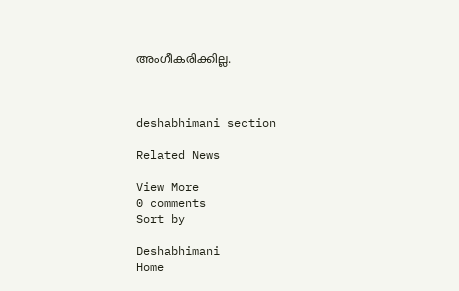അംഗീകരിക്കില്ല.



deshabhimani section

Related News

View More
0 comments
Sort by

Deshabhimani
Home